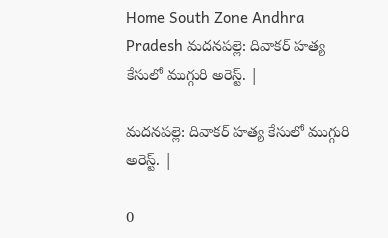Home South Zone Andhra Pradesh మదనపల్లె: దివాకర్ హత్య కేసులో ముగ్గురి అరెస్ట్. |

మదనపల్లె: దివాకర్ హత్య కేసులో ముగ్గురి అరెస్ట్. |

0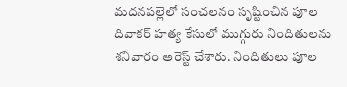మదనపల్లెలో సంచలనం సృష్టించిన పూల దివాకర్ హత్య కేసులో ముగ్గురు నిందితులను శనివారం అరెస్ట్ చేశారు. నిందితులు పూల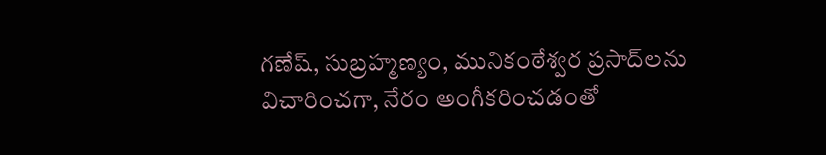గణేష్, సుబ్రహ్మణ్యం, మునికంఠేశ్వర ప్రసాద్‌లను విచారించగా, నేరం అంగీకరించడంతో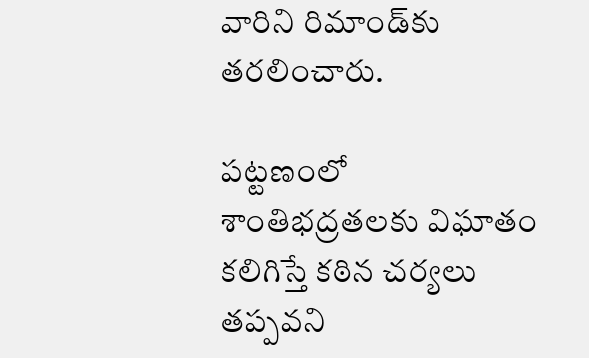వారిని రిమాండ్‌కు తరలించారు.

పట్టణంలో శాంతిభద్రతలకు విఘాతం కలిగిస్తే కఠిన చర్యలు తప్పవని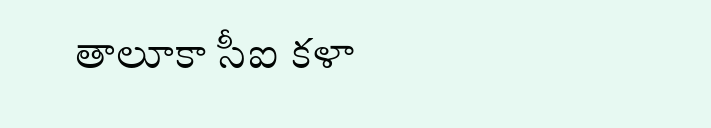తాలూకా సీఐ కళా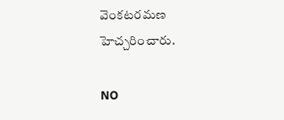వెంకటరమణ హెచ్చరించారు.

NO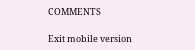COMMENTS

Exit mobile version